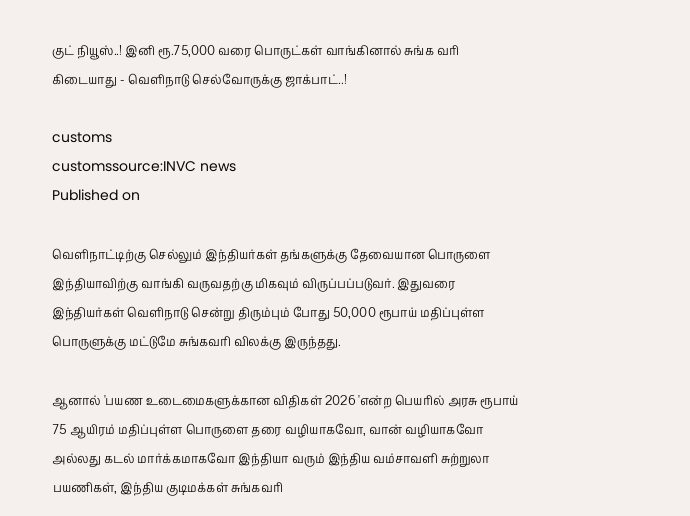குட் நியூஸ்..! இனி ரூ.75,000 வரை பொருட்கள் வாங்கினால் சுங்க வரி கிடையாது - வெளிநாடு செல்வோருக்கு ஜாக்பாட்..!

customs
customssource:INVC news
Published on

வெளிநாட்டிற்கு செல்லும் இந்தியர்கள் தங்களுக்கு தேவையான பொருளை இந்தியாவிற்கு வாங்கி வருவதற்கு மிகவும் விருப்பப்படுவர். இதுவரை இந்தியர்கள் வெளிநாடு சென்று திரும்பும் போது 50,000 ரூபாய் மதிப்புள்ள பொருளுக்கு மட்டுமே சுங்கவரி விலக்கு இருந்தது.

ஆனால் 'பயண உடைமைகளுக்கான விதிகள் 2026 'என்ற பெயரில் அரசு ரூபாய் 75 ஆயிரம் மதிப்புள்ள பொருளை தரை வழியாகவோ, வான் வழியாகவோ அல்லது கடல் மார்க்கமாகவோ இந்தியா வரும் இந்திய வம்சாவளி சுற்றுலா பயணிகள், இந்திய குடிமக்கள் சுங்கவரி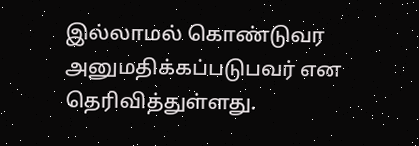இல்லாமல் கொண்டுவர அனுமதிக்கப்படுபவர் என தெரிவித்துள்ளது.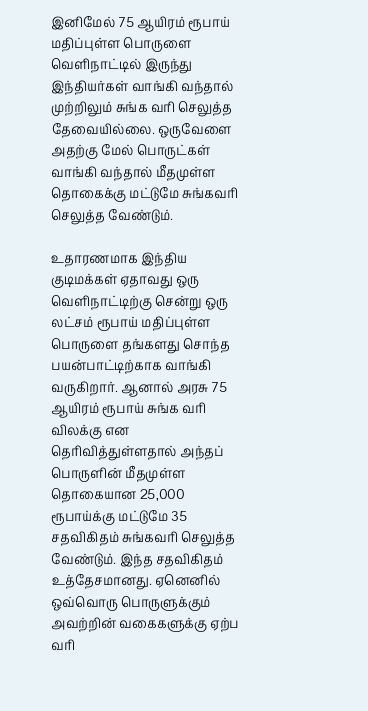இனிமேல் 75 ஆயிரம் ரூபாய் மதிப்புள்ள பொருளை வெளிநாட்டில் இருந்து இந்தியர்கள் வாங்கி வந்தால் முற்றிலும் சுங்க வரி செலுத்த தேவையில்லை. ஒருவேளை அதற்கு மேல் பொருட்கள் வாங்கி வந்தால் மீதமுள்ள தொகைக்கு மட்டுமே சுங்கவரி செலுத்த வேண்டும்.

உதாரணமாக இந்திய குடிமக்கள் ஏதாவது ஒரு வெளிநாட்டிற்கு சென்று ஒரு லட்சம் ரூபாய் மதிப்புள்ள பொருளை தங்களது சொந்த பயன்பாட்டிற்காக வாங்கி வருகிறார். ஆனால் அரசு 75 ஆயிரம் ரூபாய் சுங்க வரி விலக்கு என தெரிவித்துள்ளதால் அந்தப் பொருளின் மீதமுள்ள தொகையான 25,000 ரூபாய்க்கு மட்டுமே 35 சதவிகிதம் சுங்கவரி செலுத்த வேண்டும். இந்த சதவிகிதம் உத்தேசமானது. ஏனெனில் ஒவ்வொரு பொருளுக்கும் அவற்றின் வகைகளுக்கு ஏற்ப வரி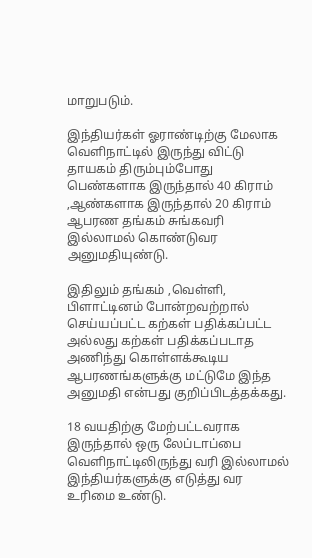மாறுபடும்.

இந்தியர்கள் ஓராண்டிற்கு மேலாக வெளிநாட்டில் இருந்து விட்டு தாயகம் திரும்பும்போது பெண்களாக இருந்தால் 40 கிராம் ,ஆண்களாக இருந்தால் 20 கிராம் ஆபரண தங்கம் சுங்கவரி இல்லாமல் கொண்டுவர அனுமதியுண்டு.

இதிலும் தங்கம் ,வெள்ளி, பிளாட்டினம் போன்றவற்றால் செய்யப்பட்ட கற்கள் பதிக்கப்பட்ட அல்லது கற்கள் பதிக்கப்படாத அணிந்து கொள்ளக்கூடிய ஆபரணங்களுக்கு மட்டுமே இந்த அனுமதி என்பது குறிப்பிடத்தக்கது.

18 வயதிற்கு மேற்பட்டவராக இருந்தால் ஒரு லேப்டாப்பை வெளிநாட்டிலிருந்து வரி இல்லாமல் இந்தியர்களுக்கு எடுத்து வர உரிமை உண்டு.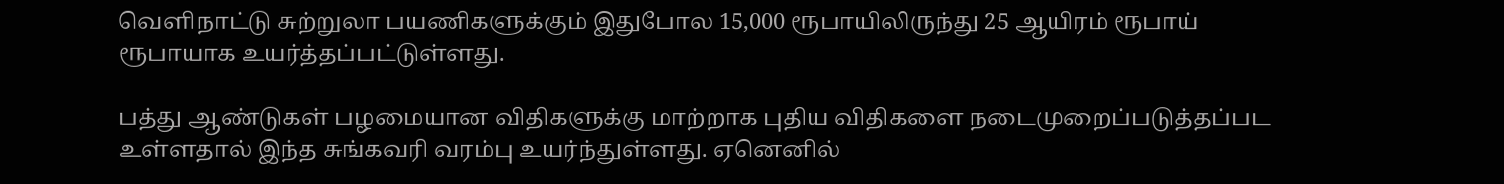வெளிநாட்டு சுற்றுலா பயணிகளுக்கும் இதுபோல 15,000 ரூபாயிலிருந்து 25 ஆயிரம் ரூபாய் ரூபாயாக உயர்த்தப்பட்டுள்ளது.

பத்து ஆண்டுகள் பழமையான விதிகளுக்கு மாற்றாக புதிய விதிகளை நடைமுறைப்படுத்தப்பட உள்ளதால் இந்த சுங்கவரி வரம்பு உயர்ந்துள்ளது. ஏனெனில்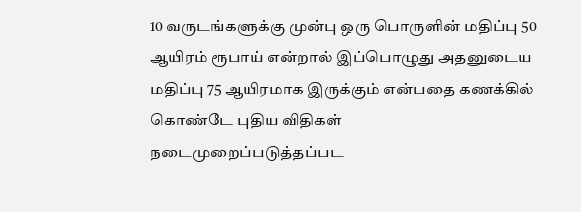10 வருடங்களுக்கு முன்பு ஒரு பொருளின் மதிப்பு 50 ஆயிரம் ரூபாய் என்றால் இப்பொழுது அதனுடைய மதிப்பு 75 ஆயிரமாக இருக்கும் என்பதை கணக்கில் கொண்டே புதிய விதிகள் நடைமுறைப்படுத்தப்பட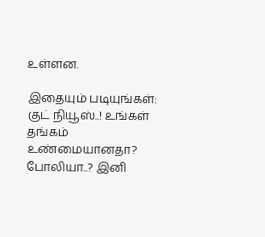உள்ளன.

இதையும் படியுங்கள்:
குட் நியூஸ்..! உங்கள் தங்கம் உண்மையானதா? போலியா..? இனி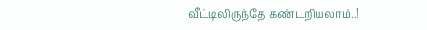வீட்டிலிருந்தே கண்டறியலாம்..!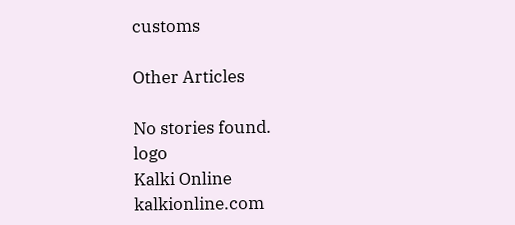customs

Other Articles

No stories found.
logo
Kalki Online
kalkionline.com